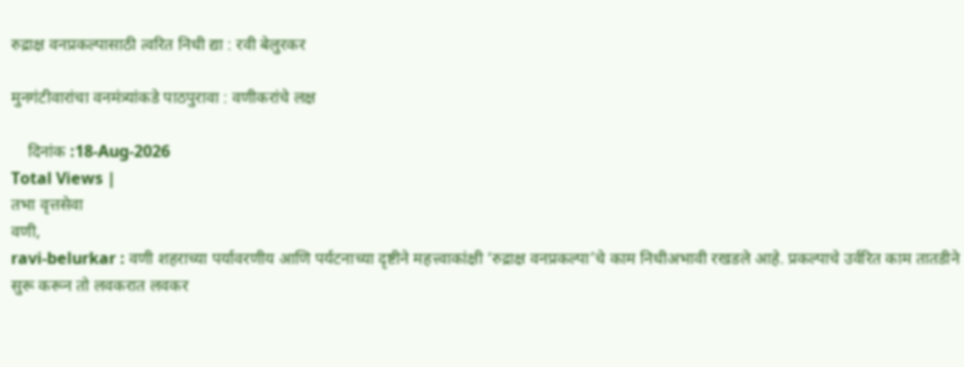रुद्राक्ष वनप्रकल्पासाठी त्वरित निधी द्या : रवी बेलुरकर

मुनगंटीवारांचा वनमंत्र्यांकडे पाठपुरावा : वणीकरांचे लक्ष

    दिनांक :18-Aug-2026
Total Views |
तभा वृत्तसेवा
वणी,
ravi-belurkar : वणी शहराच्या पर्यावरणीय आणि पर्यटनाच्या दृष्टीने महत्त्वाकांक्षी ‘रुद्राक्ष वनप्रकल्पा’चे काम निधीअभावी रखडले आहे. प्रकल्पाचे उर्वरित काम तातडीने सुरू करून तो लवकरात लवकर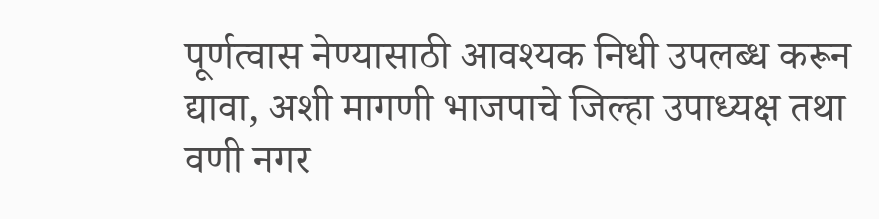पूर्णत्वास नेण्यासाठी आवश्यक निधी उपलब्ध करून द्यावा, अशी मागणी भाजपाचे जिल्हा उपाध्यक्ष तथा वणी नगर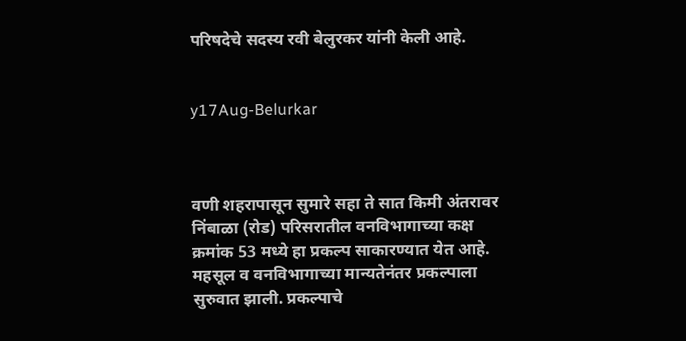परिषदेचे सदस्य रवी बेलुरकर यांनी केली आहे.


y17Aug-Belurkar



वणी शहरापासून सुमारे सहा ते सात किमी अंतरावर निंबाळा (रोड) परिसरातील वनविभागाच्या कक्ष क्रमांक 53 मध्ये हा प्रकल्प साकारण्यात येत आहे. महसूल व वनविभागाच्या मान्यतेनंतर प्रकल्पाला सुरुवात झाली. प्रकल्पाचे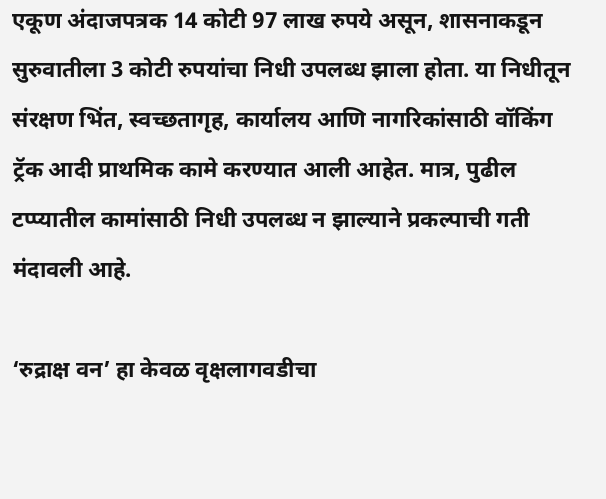एकूण अंदाजपत्रक 14 कोटी 97 लाख रुपये असून, शासनाकडून सुरुवातीला 3 कोटी रुपयांचा निधी उपलब्ध झाला होता. या निधीतून संरक्षण भिंत, स्वच्छतागृह, कार्यालय आणि नागरिकांसाठी वॉकिंग ट्रॅक आदी प्राथमिक कामे करण्यात आली आहेत. मात्र, पुढील टप्प्यातील कामांसाठी निधी उपलब्ध न झाल्याने प्रकल्पाची गती मंदावली आहे.

‘रुद्राक्ष वन’ हा केवळ वृक्षलागवडीचा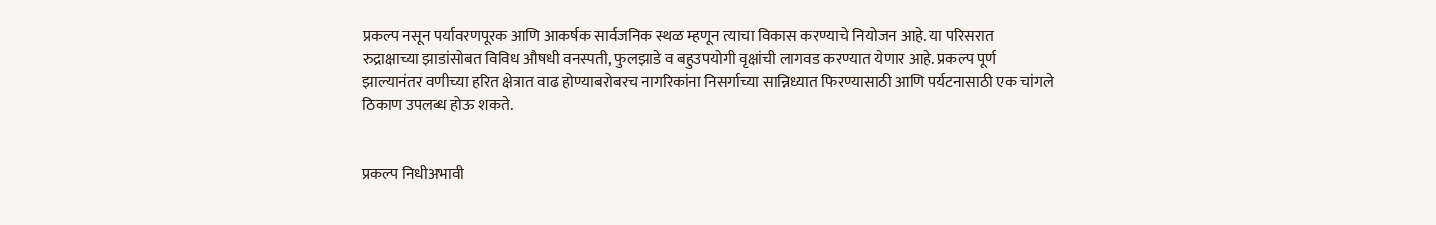प्रकल्प नसून पर्यावरणपूरक आणि आकर्षक सार्वजनिक स्थळ म्हणून त्याचा विकास करण्याचे नियोजन आहे. या परिसरात रुद्राक्षाच्या झाडांसोबत विविध औषधी वनस्पती, फुलझाडे व बहुउपयोगी वृक्षांची लागवड करण्यात येणार आहे. प्रकल्प पूर्ण झाल्यानंतर वणीच्या हरित क्षेत्रात वाढ होण्याबरोबरच नागरिकांना निसर्गाच्या सान्निध्यात फिरण्यासाठी आणि पर्यटनासाठी एक चांगले ठिकाण उपलब्ध होऊ शकते.


प्रकल्प निधीअभावी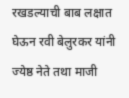रखडल्याची बाब लक्षात घेऊन रवी बेलुरकर यांनी ज्येष्ठ नेते तथा माजी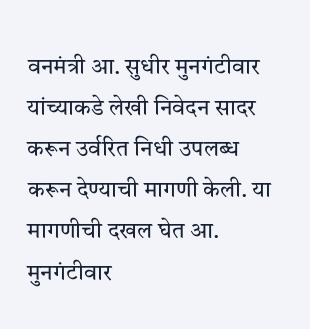वनमंत्री आ. सुधीर मुनगंटीवार यांच्याकडे लेखी निवेदन सादर करून उर्वरित निधी उपलब्ध करून देण्याची मागणी केली. या मागणीची दखल घेत आ. मुनगंटीवार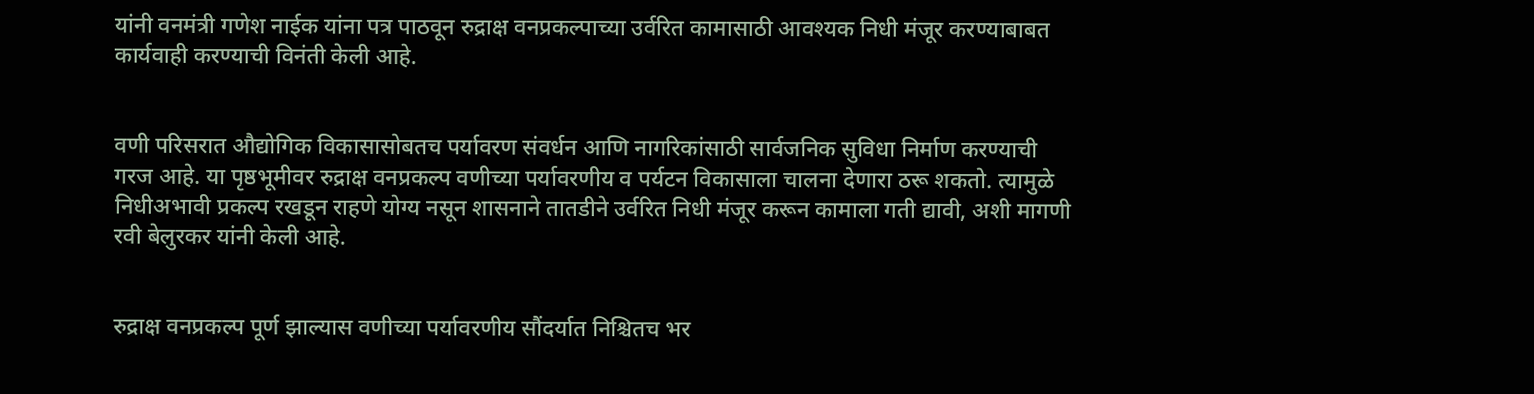यांनी वनमंत्री गणेश नाईक यांना पत्र पाठवून रुद्राक्ष वनप्रकल्पाच्या उर्वरित कामासाठी आवश्यक निधी मंजूर करण्याबाबत कार्यवाही करण्याची विनंती केली आहे.


वणी परिसरात औद्योगिक विकासासोबतच पर्यावरण संवर्धन आणि नागरिकांसाठी सार्वजनिक सुविधा निर्माण करण्याची गरज आहे. या पृष्ठभूमीवर रुद्राक्ष वनप्रकल्प वणीच्या पर्यावरणीय व पर्यटन विकासाला चालना देणारा ठरू शकतो. त्यामुळे निधीअभावी प्रकल्प रखडून राहणे योग्य नसून शासनाने तातडीने उर्वरित निधी मंजूर करून कामाला गती द्यावी, अशी मागणी रवी बेलुरकर यांनी केली आहे.


रुद्राक्ष वनप्रकल्प पूर्ण झाल्यास वणीच्या पर्यावरणीय सौंदर्यात निश्चितच भर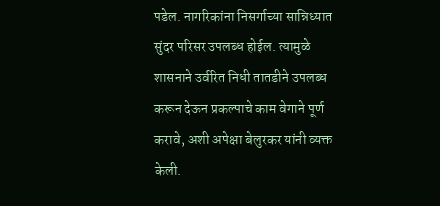पडेल. नागरिकांना निसर्गाच्या सान्निध्यात सुंदर परिसर उपलब्ध होईल. त्यामुळे शासनाने उर्वरित निधी तातडीने उपलब्ध करून देऊन प्रकल्पाचे काम वेगाने पूर्ण करावे, अशी अपेक्षा बेलुरकर यांनी व्यक्त केली.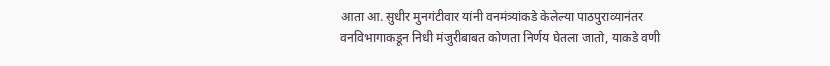आता आ. सुधीर मुनगंटीवार यांनी वनमंत्र्यांकडे केलेल्या पाठपुराव्यानंतर वनविभागाकडून निधी मंजुरीबाबत कोणता निर्णय घेतला जातो, याकडे वणी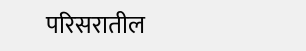परिसरातील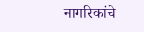नागरिकांचे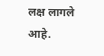लक्ष लागले आहे.